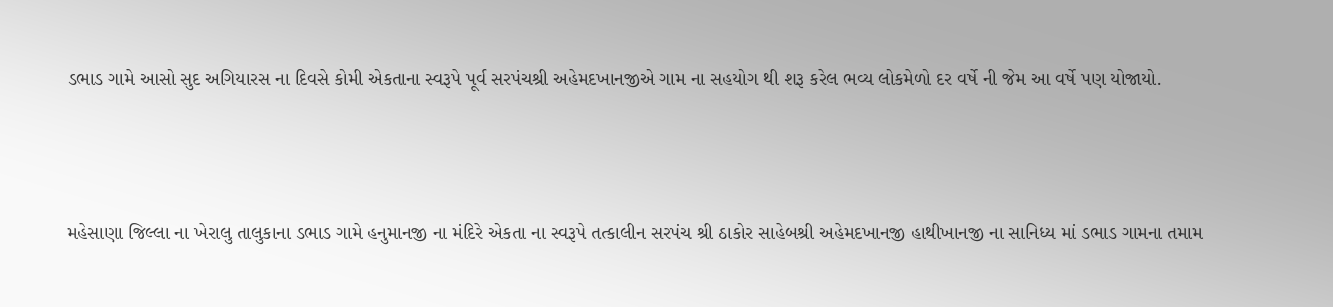ડભાડ ગામે આસો સુદ અગિયારસ ના દિવસે કોમી એકતાના સ્વરૂપે પૂર્વ સરપંચશ્રી અહેમદખાનજીએ ગામ ના સહયોગ થી શરૂ કરેલ ભવ્ય લોકમેળો દર વર્ષે ની જેમ આ વર્ષે પણ યોજાયો.



મહેસાણા જિલ્લા ના ખેરાલુ તાલુકાના ડભાડ ગામે હનુમાનજી ના મંદિરે એકતા ના સ્વરૂપે તત્કાલીન સરપંચ શ્રી ઠાકોર સાહેબશ્રી અહેમદખાનજી હાથીખાનજી ના સાનિધ્ય માં ડભાડ ગામના તમામ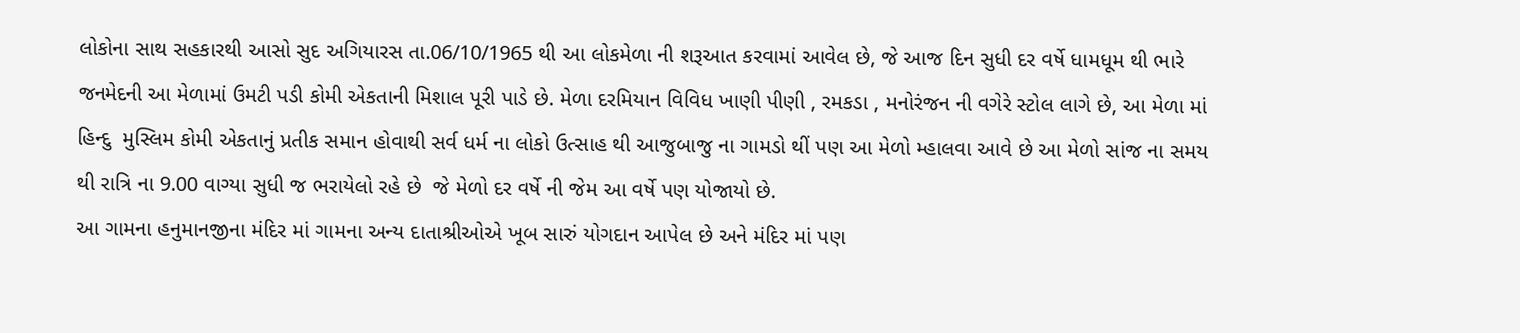લોકોના સાથ સહકારથી આસો સુદ અગિયારસ તા.06/10/1965 થી આ લોકમેળા ની શરૂઆત કરવામાં આવેલ છે, જે આજ દિન સુધી દર વર્ષે ધામધૂમ થી ભારે જનમેદની આ મેળામાં ઉમટી પડી કોમી એકતાની મિશાલ પૂરી પાડે છે. મેળા દરમિયાન વિવિધ ખાણી પીણી , રમકડા , મનોરંજન ની વગેરે સ્ટોલ લાગે છે, આ મેળા માં હિન્દુ  મુસ્લિમ કોમી એકતાનું પ્રતીક સમાન હોવાથી સર્વ ધર્મ ના લોકો ઉત્સાહ થી આજુબાજુ ના ગામડો થીં પણ આ મેળો મ્હાલવા આવે છે આ મેળો સાંજ ના સમય થી રાત્રિ ના 9.00 વાગ્યા સુધી જ ભરાયેલો રહે છે  જે મેળો દર વર્ષે ની જેમ આ વર્ષે પણ યોજાયો છે.
આ ગામના હનુમાનજીના મંદિર માં ગામના અન્ય દાતાશ્રીઓએ ખૂબ સારું યોગદાન આપેલ છે અને મંદિર માં પણ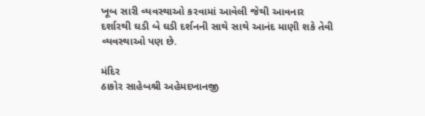ખૂબ સારી વ્યવસ્થાઓ કરવામાં આવેલી જેથી આવનાર દર્શારથી ઘડી બે ઘડી દર્શનની સાથે સાથે આનંદ માણી શકે તેવી વ્યવસ્થાઓ પણ છે.

મંદિર
ઠાકોર સાહેબશ્રી અહેમદખાનજી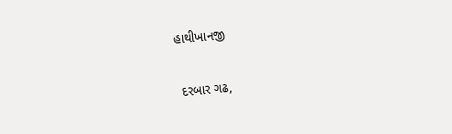હાથીખાનજી

 દરબાર ગઢ,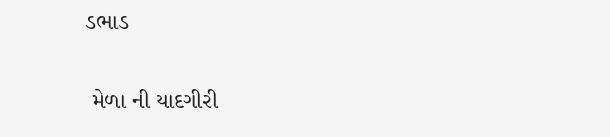ડભાડ

 મેળા ની યાદગીરી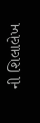ની શિલાલેખ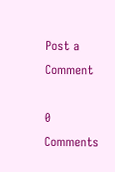Post a Comment

0 Comments